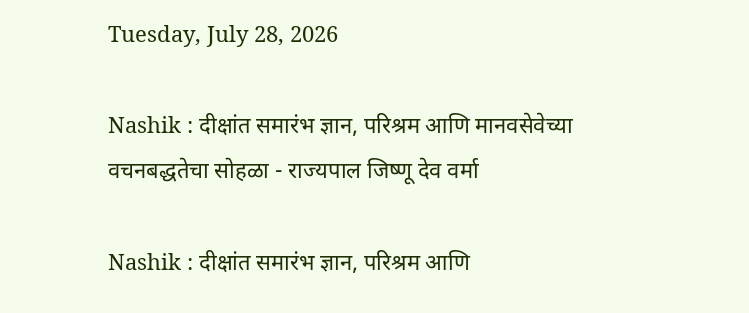Tuesday, July 28, 2026

Nashik : दीक्षांत समारंभ ज्ञान, परिश्रम आणि मानवसेवेच्या वचनबद्धतेचा सोहळा - राज्यपाल जिष्णू देव वर्मा

Nashik : दीक्षांत समारंभ ज्ञान, परिश्रम आणि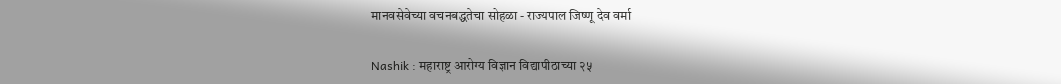मानवसेवेच्या वचनबद्धतेचा सोहळा - राज्यपाल जिष्णू देव वर्मा

Nashik : महाराष्ट्र आरोग्य विज्ञान विद्यापीठाच्या २५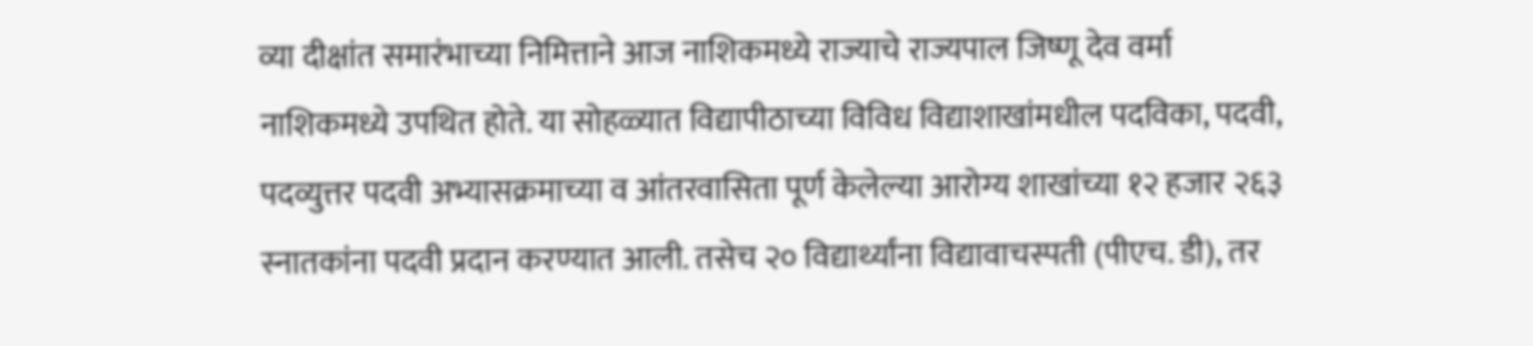व्या दीक्षांत समारंभाच्या निमित्ताने आज नाशिकमध्ये राज्याचे राज्यपाल जिष्णू देव वर्मा नाशिकमध्ये उपथित होते. या सोहळ्यात विद्यापीठाच्या विविध विद्याशाखांमधील पदविका, पदवी, पदव्युत्तर पदवी अभ्यासक्रमाच्या व आंतरवासिता पूर्ण केलेल्या आरोग्य शाखांच्या १२ हजार २६३ स्नातकांना पदवी प्रदान करण्यात आली. तसेच २० विद्यार्थ्यांना विद्यावाचस्पती (पीएच. डी), तर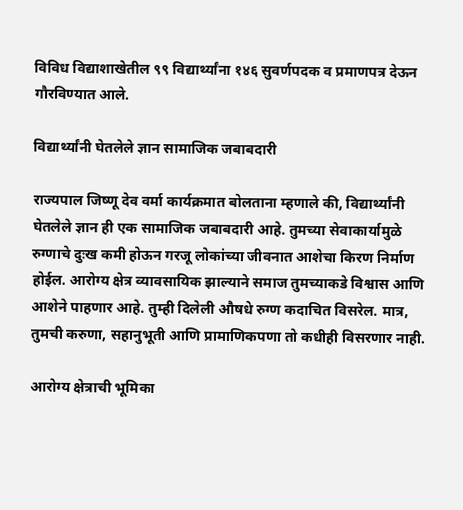विविध विद्याशाखेतील ९९ विद्यार्थ्यांना १४६ सुवर्णपदक व प्रमाणपत्र देऊन गौरविण्यात आले.

विद्यार्थ्यांनी घेतलेले ज्ञान सामाजिक जबाबदारी

राज्यपाल जिष्णू देव वर्मा कार्यक्रमात बोलताना म्हणाले की, विद्यार्थ्यांनी घेतलेले ज्ञान ही एक सामाजिक जबाबदारी आहे. तुमच्या सेवाकार्यामुळे रुग्णाचे दुःख कमी होऊन गरजू लोकांच्या जीवनात आशेचा किरण निर्माण होईल. आरोग्य क्षेत्र व्यावसायिक झाल्याने समाज तुमच्याकडे विश्वास आणि आशेने पाहणार आहे. तुम्ही दिलेली औषधे रुग्ण कदाचित विसरेल. मात्र, तुमची करुणा, सहानुभूती आणि प्रामाणिकपणा तो कधीही विसरणार नाही.

आरोग्य क्षेत्राची भूमिका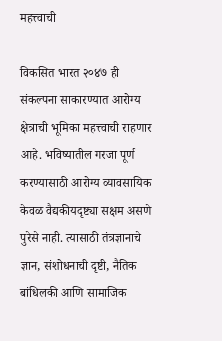महत्त्वाची

विकसित भारत २०४७ ही संकल्पना साकारण्यात आरोग्य क्षेत्राची भूमिका महत्त्वाची राहणार आहे. भविष्यातील गरजा पूर्ण करण्यासाठी आरोग्य व्यावसायिक केवळ वैद्यकीयदृष्ट्या सक्षम असणे पुरेसे नाही. त्यासाठी तंत्रज्ञानाचे ज्ञान, संशोधनाची दृष्टी, नैतिक बांधिलकी आणि सामाजिक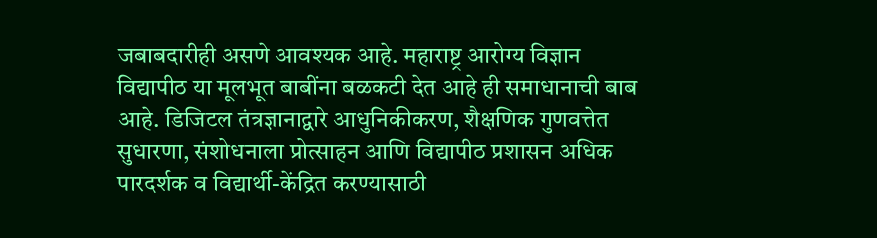जबाबदारीही असणे आवश्यक आहे. महाराष्ट्र आरोग्य विज्ञान विद्यापीठ या मूलभूत बाबींना बळकटी देत आहे ही समाधानाची बाब आहे. डिजिटल तंत्रज्ञानाद्वारे आधुनिकीकरण, शैक्षणिक गुणवत्तेत सुधारणा, संशोधनाला प्रोत्साहन आणि विद्यापीठ प्रशासन अधिक पारदर्शक व विद्यार्थी-केंद्रित करण्यासाठी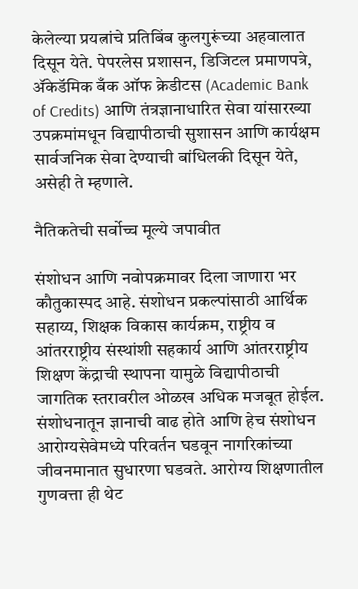केलेल्या प्रयत्नांचे प्रतिबिंब कुलगुरूंच्या अहवालात दिसून येते. पेपरलेस प्रशासन, डिजिटल प्रमाणपत्रे, ॲकेडॅमिक बँक ऑफ क्रेडीटस (Academic Bank of Credits) आणि तंत्रज्ञानाधारित सेवा यांसारख्या उपक्रमांमधून विद्यापीठाची सुशासन आणि कार्यक्षम सार्वजनिक सेवा देण्याची बांधिलकी दिसून येते, असेही ते म्हणाले.

नैतिकतेची सर्वोच्च मूल्ये जपावीत

संशोधन आणि नवोपक्रमावर दिला जाणारा भर कौतुकास्पद आहे. संशोधन प्रकल्पांसाठी आर्थिक सहाय्य, शिक्षक विकास कार्यक्रम, राष्ट्रीय व आंतरराष्ट्रीय संस्थांशी सहकार्य आणि आंतरराष्ट्रीय शिक्षण केंद्राची स्थापना यामुळे विद्यापीठाची जागतिक स्तरावरील ओळख अधिक मजबूत होईल. संशोधनातून ज्ञानाची वाढ होते आणि हेच संशोधन आरोग्यसेवेमध्ये परिवर्तन घडवून नागरिकांच्या जीवनमानात सुधारणा घडवते. आरोग्य शिक्षणातील गुणवत्ता ही थेट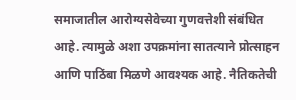समाजातील आरोग्यसेवेच्या गुणवत्तेशी संबंधित आहे. त्यामुळे अशा उपक्रमांना सातत्याने प्रोत्साहन आणि पाठिंबा मिळणे आवश्यक आहे. नैतिकतेची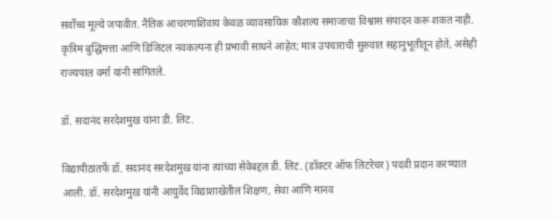सर्वोच्च मूल्ये जपावीत. नैतिक आचरणाशिवाय केवळ व्यावसायिक कौशल्य समाजाचा विश्वास संपादन करू शकत नाही. कृत्रिम बुद्धिमत्ता आणि डिजिटल नवकल्पना ही प्रभावी साधने आहेत; मात्र उपचाराची सुरुवात सहानुभूतीतून होते, असेही राज्यपाल वर्मा यांनी सांगितले.

डॉ. सदानंद सरदेशमुख यांना डी. लिट.

विद्यापीठातर्फे डॉ. सदानंद सरदेशमुख यांना त्यांच्या सेवेबद्दल डी. लिट. (डॉक्टर ऑफ लिटरेचर) पदवी प्रदान करण्यात आली. डॉ. सरदेशमुख यांनी आयुर्वेद विद्याशाखेतील शिक्षण, सेवा आणि मानव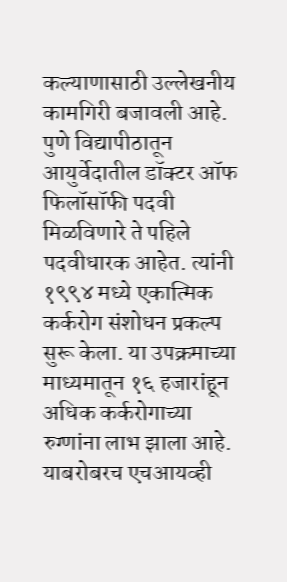कल्याणासाठी उल्लेखनीय कामगिरी बजावली आहे. पुणे विद्यापीठातून आयुर्वेदातील डॉक्टर ऑफ फिलॉसॉफी पदवी मिळविणारे ते पहिले पदवीधारक आहेत. त्यांनी १९९४ मध्ये एकात्मिक कर्करोग संशोधन प्रकल्प सुरू केला. या उपक्रमाच्या माध्यमातून १६ हजारांहून अधिक कर्करोगाच्या रुग्णांना लाभ झाला आहे. याबरोबरच एचआयव्ही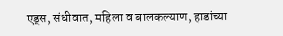एड्स, संधीवात, महिला व बालकल्याण, हाडांच्या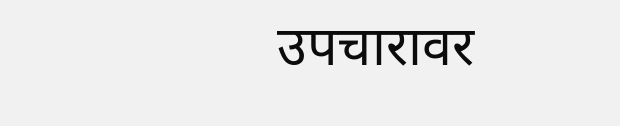उपचारावर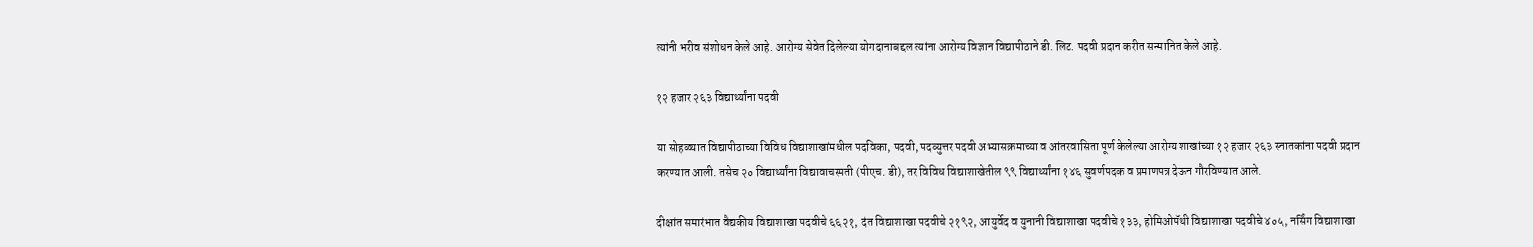त्यांनी भरीव संशोधन केले आहे. आरोग्य सेवेत दिलेल्या योगदानाबद्दल त्यांना आरोग्य विज्ञान विद्यापीठाने डी. लिट. पदवी प्रदान करीत सन्मानित केले आहे.

१२ हजार २६३ विद्यार्थ्यांना पदवी

या सोहळ्यात विद्यापीठाच्या विविध विद्याशाखांमधील पदविका, पदवी, पदव्युत्तर पदवी अभ्यासक्रमाच्या व आंतरवासिता पूर्ण केलेल्या आरोग्य शाखांच्या १२ हजार २६३ स्नातकांना पदवी प्रदान करण्यात आली. तसेच २० विद्यार्थ्यांना विद्यावाचस्पती (पीएच. डी), तर विविध विद्याशाखेतील ९९ विद्यार्थ्यांना १४६ सुवर्णपदक व प्रमाणपत्र देऊन गौरविण्यात आले.

दीक्षांत समारंभात वैद्यकीय विद्याशाखा पदवीचे ६६२१, दंत विद्याशाखा पदवीचे २१९२, आयुर्वेद व युनानी विद्याशाखा पदवीचे १३३, होमिओपॅथी विद्याशाखा पदवीचे ४०५, नर्सिंग विद्याशाखा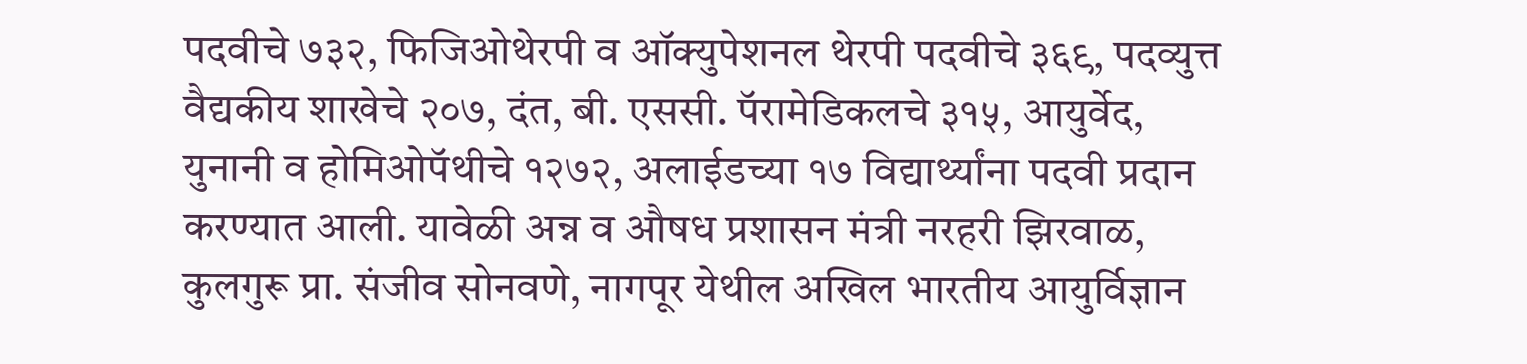पदवीचे ७३२, फिजिओथेरपी व ऑक्युपेशनल थेरपी पदवीचे ३६९, पदव्युत्त वैद्यकीय शाखेचे २०७, दंत, बी. एससी. पॅरामेडिकलचे ३१५, आयुर्वेद, युनानी व होमिओपॅथीचे १२७२, अलाईडच्या १७ विद्यार्थ्यांना पदवी प्रदान करण्यात आली. यावेळी अन्न व औषध प्रशासन मंत्री नरहरी झिरवाळ, कुलगुरू प्रा. संजीव सोनवणे, नागपूर येथील अखिल भारतीय आयुर्विज्ञान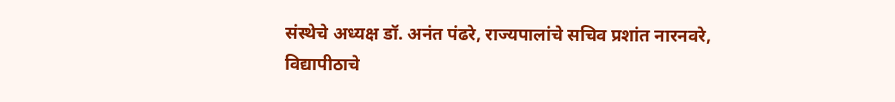संस्थेचे अध्यक्ष डॉ. अनंत पंढरे, राज्यपालांचे सचिव प्रशांत नारनवरे, विद्यापीठाचे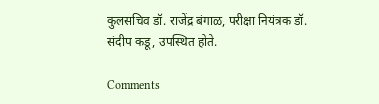कुलसचिव डॉ. राजेंद्र बंगाळ, परीक्षा नियंत्रक डॉ. संदीप कडू, उपस्थित होते.

Comments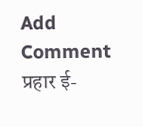Add Comment
प्रहार ई-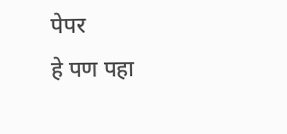पेपर
हे पण पहा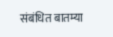संबंधित बातम्या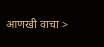आणखी वाचा >